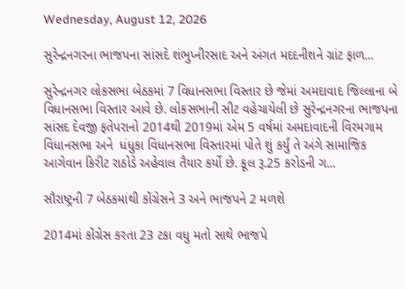Wednesday, August 12, 2026

સુરેન્દ્રનગરના ભાજપના સાંસદે શંભુપ્નીરસાદ અને અંગત મદદનીશને ગ્રાંટ ફાળ...

સુરેન્દ્રનગર લોકસભા બેઠકમાં 7 વિધાનસભા વિસ્તાર છે જેમાં અમદાવાદ જિલ્લાના બે વિધાનસભા વિસ્તાર આવે છે. લોકસભાની સીટ વહેચાયેલી છે સુરેન્દ્રનગરના ભાજપના સાંસદ દેવજી ફતેપરાનો 2014થી 2019માં એમ 5 વર્ષમાં અમદાવાદની વિરમગામ વિધાનસભા અને  ધંધુકા વિધાનસભા વિસ્તારમાં પોતે શું કર્યું તે અંગે સામાજિક આગેવાન કિરીટ રાઠોડે અહેવાલ તૈયાર કર્યો છે. કૂલ રૂ.25 કરોડની ગ...

સૌરાષ્ટ્રની 7 બેઠકમાંથી કોંગ્રેસને 3 અને ભાજપને 2 મળશે

2014માં કોંગ્રેસ કરતા 23 ટકા વધુ મતો સાથે ભાજપે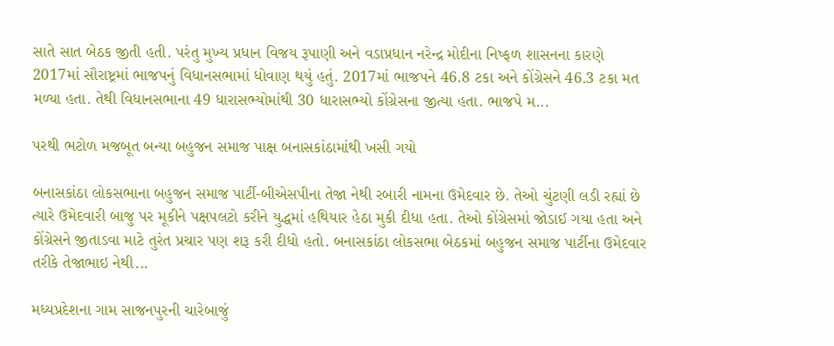સાતે સાત બેઠક જીતી હતી. પરંતુ મુખ્ય પ્રધાન વિજય રૂપાણી અને વડાપ્રધાન નરેન્દ્ર મોદીના નિષ્ફળ શાસનના કારણે 2017માં સૌરાષ્ટ્રમાં ભાજપનું વિધાનસભામાં ધોવાણ થયું હતું. 2017માં ભાજપને 46.8 ટકા અને કોંગ્રેસને 46.3 ટકા મત મળ્યા હતા. તેથી વિધાનસભાના 49 ધારાસભ્યોમાંથી 30 ધારાસભ્યો કોંગ્રેસના જીત્યા હતા. ભાજપે મ...

પરથી ભટોળ મજબૂત બન્યા બહુજન સમાજ પાક્ષ બનાસકાંઠામાંથી ખસી ગયો

બનાસકાંઠા લોકસભાના બહુજન સમાજ પાર્ટી-બીએસપીના તેજા નેથી રબારી નામના ઉમેદવાર છે. તેઓ ચુંટણી લડી રહ્યાં છે ત્યારે ઉમેદવારી બાજુ પર મૂકીને પક્ષપલટો કરીને યુદ્ધમાં હથિયાર હેઠા મુકી દીધા હતા. તેઓ કોંગ્રેસમાં જોડાઈ ગયા હતા અને કોંગ્રેસને જીતાડવા માટે તુરંત પ્રચાર પણ શરૂ કરી દીધો હતો. બનાસકાંઠા લોકસભા બેઠકમાં બહુજન સમાજ પાર્ટીના ઉમેદવાર તરીકે તેજાભાઇ નેથી...

મધ્યપ્રદેશના ગામ સાજનપુરની ચારેબાજું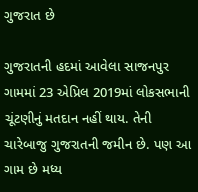ગુજરાત છે

ગુજરાતની હદમાં આવેલા સાજનપુર ગામમાં 23 એપ્રિલ 2019માં લોકસભાની ચૂંટણીનું મતદાન નહીં થાય. તેની ચારેબાજુ ગુજરાતની જમીન છે. પણ આ ગામ છે મધ્ય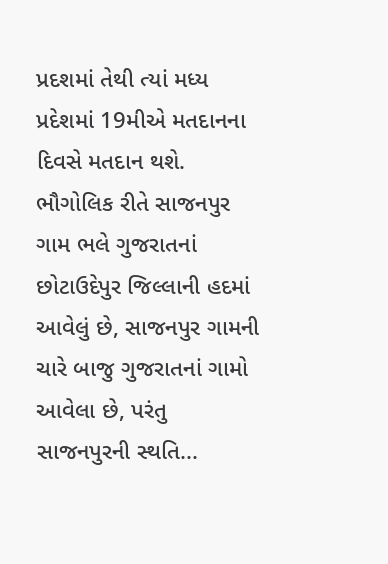પ્રદશમાં તેથી ત્યાં મધ્ય પ્રદેશમાં 19મીએ મતદાનના દિવસે મતદાન થશે. ભૌગોલિક રીતે સાજનપુર ગામ ભલે ગુજરાતનાં છોટાઉદેપુર જિલ્લાની હદમાં આવેલું છે, સાજનપુર ગામની ચારે બાજુ ગુજરાતનાં ગામો આવેલા છે, પરંતુ સાજનપુરની સ્થતિ...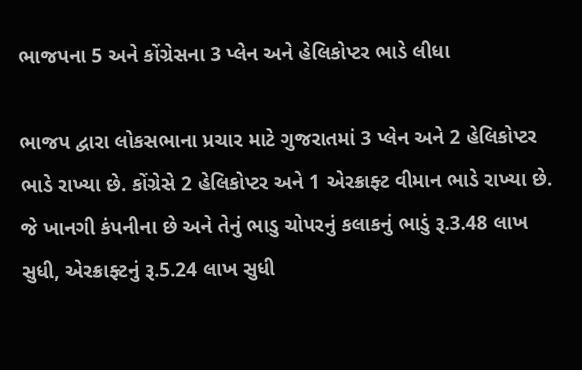ભાજપના 5 અને કોંગ્રેસના 3 પ્લેન અને હેલિકોપ્ટર ભાડે લીધા

ભાજપ દ્વારા લોકસભાના પ્રચાર માટે ગુજરાતમાં 3 પ્લેન અને 2 હેલિકોપ્ટર ભાડે રાખ્યા છે. કોંગ્રેસે 2 હેલિકોપ્ટર અને 1 એરક્રાફ્ટ વીમાન ભાડે રાખ્યા છે. જે ખાનગી કંપનીના છે અને તેનું ભાડુ ચોપરનું કલાકનું ભાડું રૂ.3.48 લાખ સુધી, એરક્રાફ્ટનું રૂ.5.24 લાખ સુધી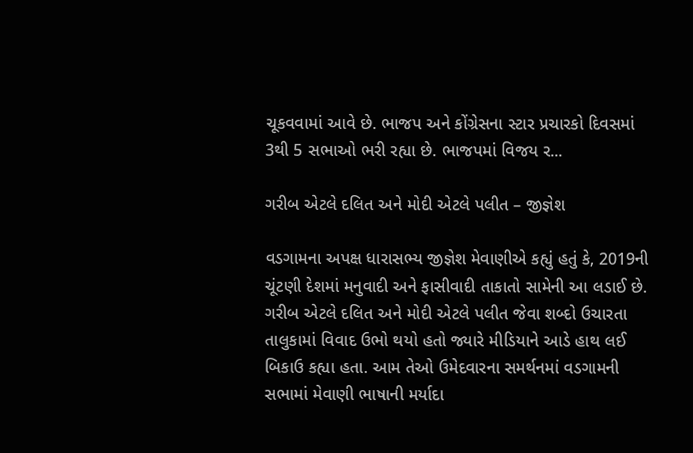ચૂકવવામાં આવે છે. ભાજપ અને કોંગ્રેસના સ્ટાર પ્રચારકો દિવસમાં 3થી 5 સભાઓ ભરી રહ્યા છે. ભાજપમાં વિજય ર...

ગરીબ એટલે દલિત અને મોદી એટલે પલીત – જીજ્ઞેશ

વડગામના અપક્ષ ધારાસભ્ય જીજ્ઞેશ મેવાણીએ કહ્યું હતું કે, 2019ની ચૂંટણી દેશમાં મનુવાદી અને ફાસીવાદી તાકાતો સામેની આ લડાઈ છે. ગરીબ એટલે દલિત અને મોદી એટલે પલીત જેવા શબ્દો ઉચારતા તાલુકામાં વિવાદ ઉભો થયો હતો જ્યારે મીડિયાને આડે હાથ લઈ બિકાઉ કહ્યા હતા. આમ તેઓ ઉમેદવારના સમર્થનમાં વડગામની સભામાં મેવાણી ભાષાની મર્યાદા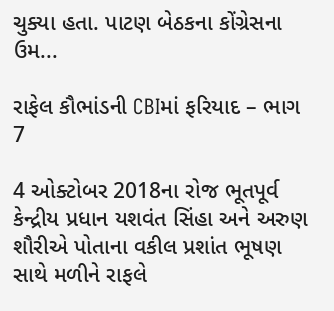ચુક્યા હતા. પાટણ બેઠકના કોંગ્રેસના ઉમ...

રાફેલ કૌભાંડની CBIમાં ફરિયાદ – ભાગ 7

4 ઓક્ટોબર 2018ના રોજ ભૂતપૂર્વ કેન્દ્રીય પ્રધાન યશવંત સિંહા અને અરુણ શૌરીએ પોતાના વકીલ પ્રશાંત ભૂષણ સાથે મળીને રાફલે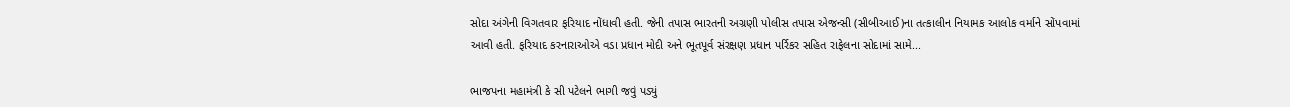સોદા અંગેની વિગતવાર ફરિયાદ નોંધાવી હતી. જેની તપાસ ભારતની અગ્રણી પોલીસ તપાસ એજન્સી (સીબીઆઈ)ના તત્કાલીન નિયામક આલોક વર્માને સોંપવામાં આવી હતી. ફરિયાદ કરનારાઓએ વડા પ્રધાન મોદી અને ભૂતપૂર્વ સંરક્ષણ પ્રધાન પર્રિકર સહિત રાફેલના સોદામાં સામે...

ભાજપના મહામંત્રી કે સી પટેલને ભાગી જવું પડ્યું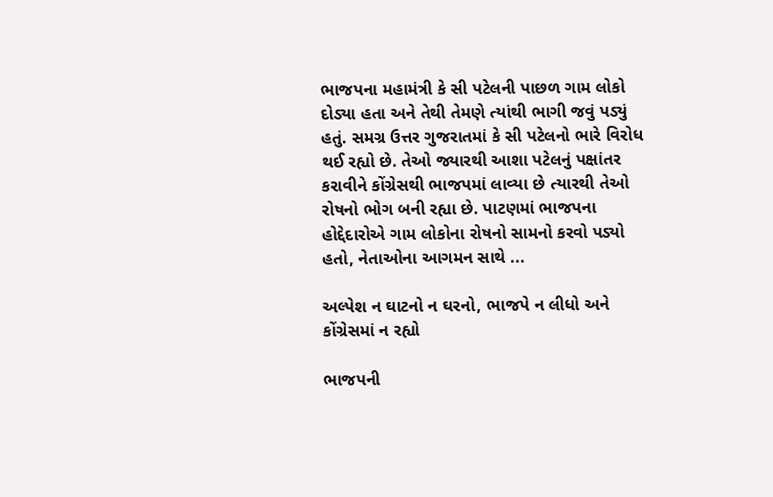ભાજપના મહામંત્રી કે સી પટેલની પાછળ ગામ લોકો દોડ્યા હતા અને તેથી તેમણે ત્યાંથી ભાગી જવું પડ્યું હતું. સમગ્ર ઉત્તર ગુજરાતમાં કે સી પટેલનો ભારે વિરોધ થઈ રહ્યો છે. તેઓ જ્યારથી આશા પટેલનું પક્ષાંતર કરાવીને કોંગ્રેસથી ભાજપમાં લાવ્યા છે ત્યારથી તેઓ રોષનો ભોગ બની રહ્યા છે. પાટણમાં ભાજપના હોદ્દેદારોએ ગામ લોકોના રોષનો સામનો કરવો પડ્યો હતો, નેતાઓના આગમન સાથે ...

અલ્પેશ ન ઘાટનો ન ઘરનો, ભાજપે ન લીધો અને કોંગ્રેસમાં ન રહ્યો

ભાજપની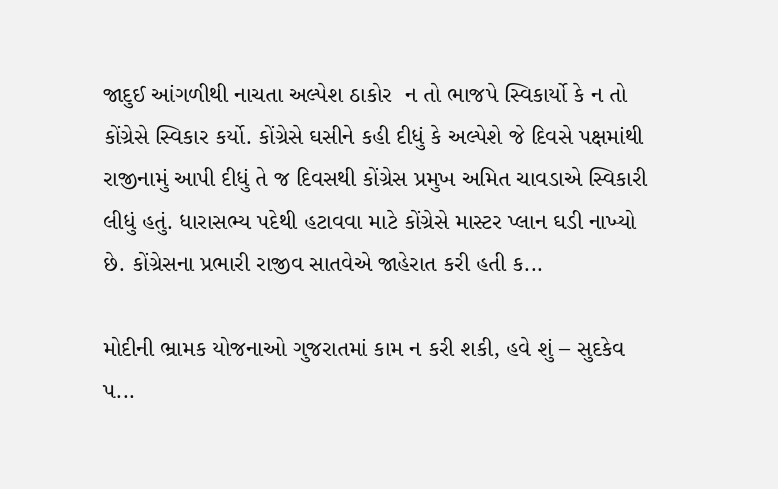જાદુઈ આંગળીથી નાચતા અલ્પેશ ઠાકોર  ન તો ભાજપે સ્વિકાર્યો કે ન તો કોંગ્રેસે સ્વિકાર કર્યો. કોંગ્રેસે ઘસીને કહી દીધું કે અલ્પેશે જે દિવસે પક્ષમાંથી રાજીનામું આપી દીધું તે જ દિવસથી કોંગ્રેસ પ્રમુખ અમિત ચાવડાએ સ્વિકારી લીધું હતું. ધારાસભ્ય પદેથી હટાવવા માટે કોંગ્રેસે માસ્ટર પ્લાન ઘડી નાખ્યો છે. કોંગ્રેસના પ્રભારી રાજીવ સાતવેએ જાહેરાત કરી હતી ક...

મોદીની ભ્રામક યોજનાઓ ગુજરાતમાં કામ ન કરી શકી, હવે શું – સુદકેવ પ...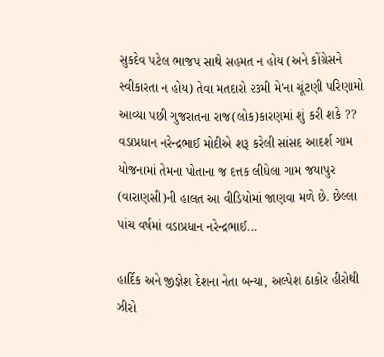સુકદેવ પટેલ ભાજપ સાથે સહમત ન હોય (અને કોંગ્રેસને સ્વીકારતા ન હોય) તેવા મતદારો ૨૩મી મે'ના ચૂંટણી પરિણામો આવ્યા પછી ગુજરાતના રાજ(લોક)કારણમાં શું કરી શકે ?? વડાપ્રધાન નરેન્દ્રભાઈ મોદીએ શરૂ કરેલી સાંસદ આદર્શ ગામ યોજનામાં તેમના પોતાના જ દત્તક લીધેલા ગામ જયાપુર (વારાણસી)ની હાલત આ વીડિયોમાં જાણવા મળે છે. છેલ્લા પાંચ વર્ષમાં વડાપ્રધાન નરેન્દ્રભાઈ...

હાર્દિક અને જીજ્ઞેશ દેશના નેતા બન્યા, અલ્પેશ ઠાકોર હીરોથી ઝીરો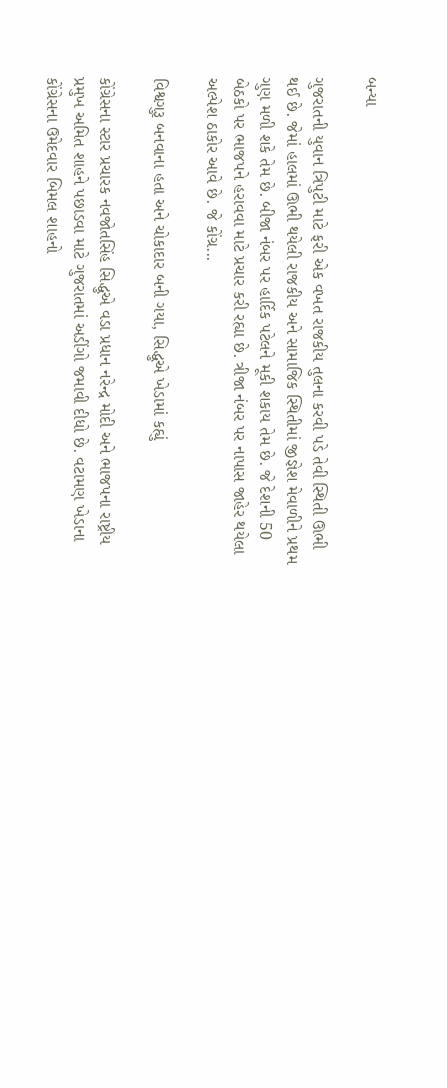બન્યા

ગુજરાતની યુવાન ત્રિપુટી માટે ફરી એક વખત રાજકીય તુલના કરવી પડે તેવી સ્થિતી ઊભી થઈ છે. જેમાં હાલમાં ઊભી થયેલી રાજકીય અને સામાજિક સ્થિતીમાં જીજ્ઞેશ મેવાળીને પ્રથમ ગુણ મળી શકે તેમ છે. બીજા નંબર પર હાર્દિક પટેલને મૂકી શકાય તેમ છે. જે દેશની 50 બેઠકો પર ભાજપને હરાવવા માટે પ્રચાર કરી રહ્યા છે. ત્રીજા નંબર પર નાપાસ જાહેર થયેલા અલ્પેશ ઠાકોર આવે છે. જે કોંગ્ર...

વિશ્વગુરૂ બનવાના હતા અને ચોકાદાર બની ગયા, સિદ્ધુએ ખેડામાં કહ્યું

કોંગ્રેસના સ્ટાર પ્રચારક નવજોતસિંહ સિદ્ધુએ વડા પ્રધાન નરેન્દ્ર મોદી અને ભાજપના રાષ્ટ્રીય પ્રમુખ અમિત શાહને પછાડવા માટે ગુજરાતમાં અડીંગો જમાવી દીધો છે. વટામણ ખેડાના કોંગ્રેસના ઉમેદવાર બિમલ શાહનો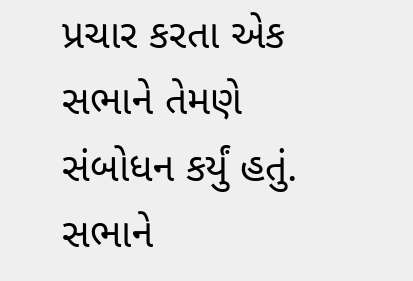પ્રચાર કરતા એક સભાને તેમણે સંબોધન કર્યું હતું. સભાને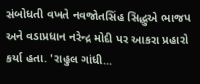સંબોધતી વખતે નવજોતસિંહ સિદ્ધુએ ભાજપ અને વડાપ્રધાન નરેન્દ્ર મોદી પર આકરા પ્રહારો કર્યા હતા. 'રાહુલ ગાંધી...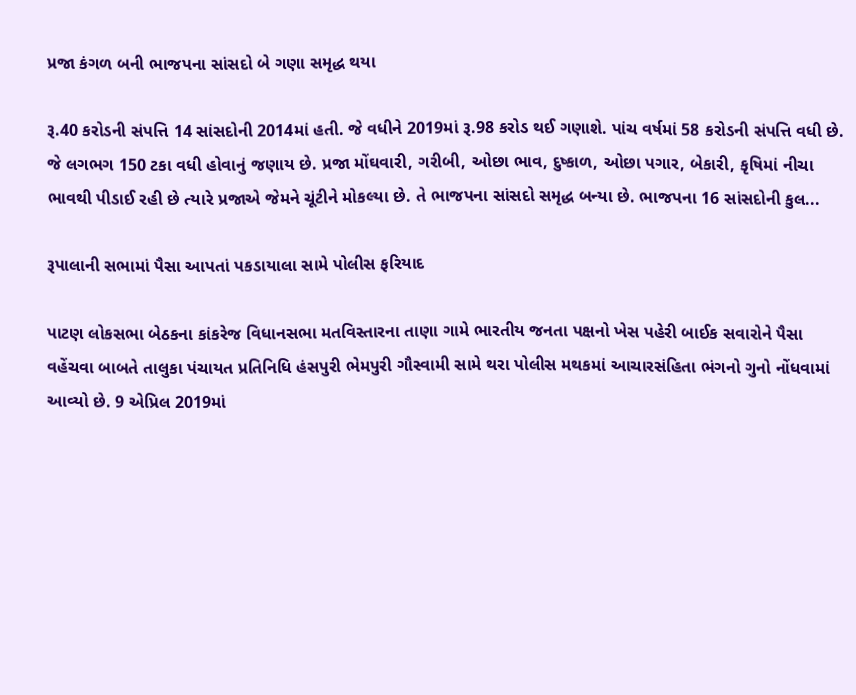પ્રજા કંગળ બની ભાજપના સાંસદો બે ગણા સમૃદ્ધ થયા

રૂ.40 કરોડની સંપત્તિ 14 સાંસદોની 2014માં હતી. જે વધીને 2019માં રૂ.98 કરોડ થઈ ગણાશે. પાંચ વર્ષમાં 58 કરોડની સંપત્તિ વધી છે. જે લગભગ 150 ટકા વધી હોવાનું જણાય છે. પ્રજા મોંઘવારી, ગરીબી, ઓછા ભાવ, દુષ્કાળ, ઓછા પગાર, બેકારી, કૃષિમાં નીચા ભાવથી પીડાઈ રહી છે ત્યારે પ્રજાએ જેમને ચૂંટીને મોકલ્યા છે. તે ભાજપના સાંસદો સમૃદ્ધ બન્યા છે. ભાજપના 16 સાંસદોની કુલ...

રૂપાલાની સભામાં પૈસા આપતાં પકડાયાલા સામે પોલીસ ફરિયાદ

પાટણ લોકસભા બેઠકના કાંકરેજ વિધાનસભા મતવિસ્તારના તાણા ગામે ભારતીય જનતા પક્ષનો ખેસ પહેરી બાઈક સવારોને પૈસા વહેંચવા બાબતે તાલુકા પંચાયત પ્રતિનિધિ હંસપુરી ભેમપુરી ગૌસ્વામી સામે થરા પોલીસ મથકમાં આચારસંહિતા ભંગનો ગુનો નોંધવામાં  આવ્યો છે. 9 એપ્રિલ 2019માં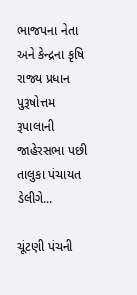ભાજપના નેતા અને કેન્દ્રના કૃષિ રાજ્ય પ્રધાન પુરૂષોત્તમ રૂપાલાની જાહેરસભા પછી તાલુકા પંચાયત ડેલીગે...

ચૂંટણી પંચની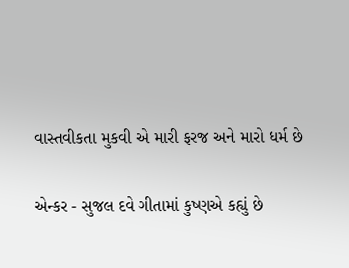વાસ્તવીકતા મુકવી એ મારી ફરજ અને મારો ધર્મ છે

એન્કર - સુજલ દવે ગીતામાં કુષ્ણએ કહ્યું છે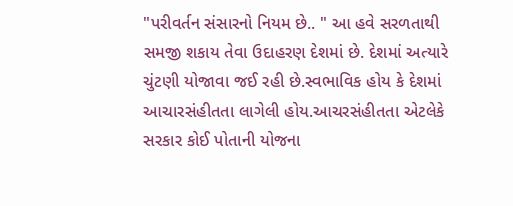"પરીવર્તન સંસારનો નિયમ છે.. " આ હવે સરળતાથી સમજી શકાય તેવા ઉદાહરણ દેશમાં છે. દેશમાં અત્યારે ચુંટણી યોજાવા જઈ રહી છે.સ્વભાવિક હોય કે દેશમાં આચારસંહીતતા લાગેલી હોય.આચરસંહીતતા એટલેકે સરકાર કોઈ પોતાની યોજના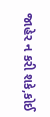જાહેર ન કરી શકે,કોઈ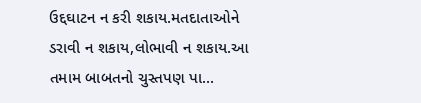ઉદ્દઘાટન ન કરી શકાય.મતદાતાઓને ડરાવી ન શકાય,લોભાવી ન શકાય.આ તમામ બાબતનો ચુસ્તપણ પા...